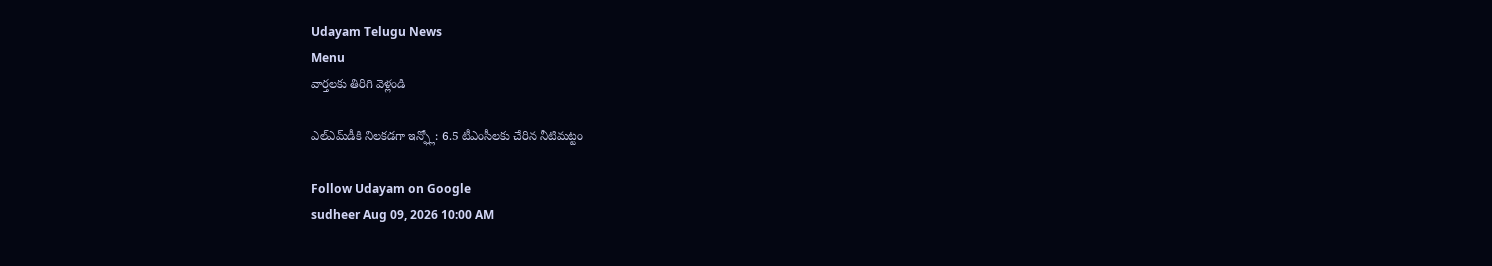Udayam Telugu News
Menu
వార్తలకు తిరిగి వెళ్లండి

ఎల్‌ఎమ్‌డీకి నిలకడగా ఇన్ఫ్లో: 6.5 టీఎంసీలకు చేరిన నీటిమట్టం

Follow Udayam on Google
sudheer Aug 09, 2026 10:00 AM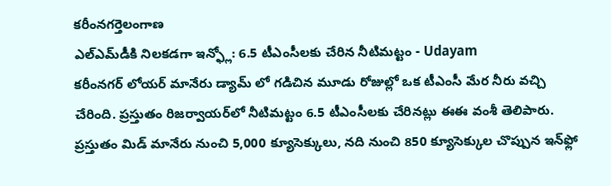కరీంనగర్తెలంగాణ
ఎల్‌ఎమ్‌డీకి నిలకడగా ఇన్ఫ్లో: 6.5 టీఎంసీలకు చేరిన నీటిమట్టం - Udayam
కరీంనగర్ లోయర్ మానేరు డ్యామ్ లో గడిచిన మూడు రోజుల్లో ఒక టీఎంసీ మేర నీరు వచ్చి చేరింది. ప్రస్తుతం రిజర్వాయర్‌లో నీటిమట్టం 6.5 టీఎంసీలకు చేరినట్లు ఈఈ వంశీ తెలిపారు. ప్రస్తుతం మిడ్ మానేరు నుంచి 5,000 క్యూసెక్కులు, నది నుంచి 850 క్యూసెక్కుల చొప్పున ఇన్‌ఫ్లో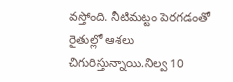వస్తోంది. నీటిమట్టం పెరగడంతో రైతుల్లో ఆశలు చిగురిస్తున్నాయి.నిల్వ 10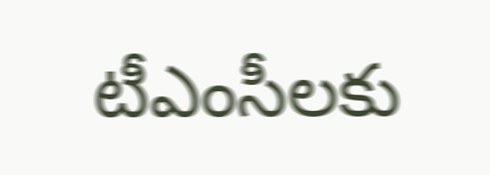టీఎంసీలకు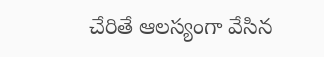చేరితే ఆలస్యంగా వేసిన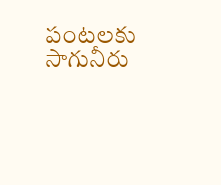పంటలకు సాగునీరు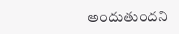అందుతుందని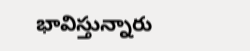భావిస్తున్నారు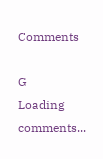Comments

G
Loading comments...